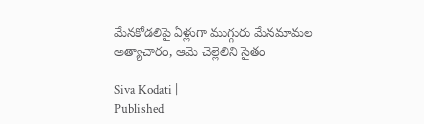మేనకోడలిపై ఏళ్లుగా ముగ్గురు మేనమామల అత్యాచారం, ఆమె చెల్లెలిని సైతం

Siva Kodati |
Published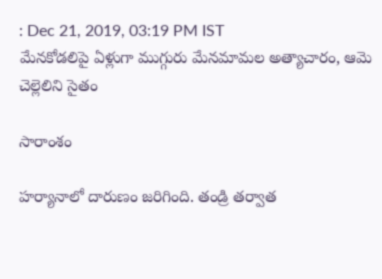: Dec 21, 2019, 03:19 PM IST
మేనకోడలిపై ఏళ్లుగా ముగ్గురు మేనమామల అత్యాచారం, ఆమె చెల్లెలిని సైతం

సారాంశం

హర్యానాలో దారుణం జరిగింది. తండ్రి తర్వాత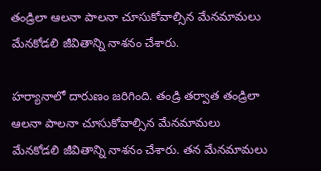తండ్రిలా ఆలనా పాలనా చూసుకోవాల్సిన మేనమామలు మేనకోడలి జీవితాన్ని నాశనం చేశారు.

హర్యానాలో దారుణం జరిగింది. తండ్రి తర్వాత తండ్రిలా ఆలనా పాలనా చూసుకోవాల్సిన మేనమామలు మేనకోడలి జీవితాన్ని నాశనం చేశారు. తన మేనమామలు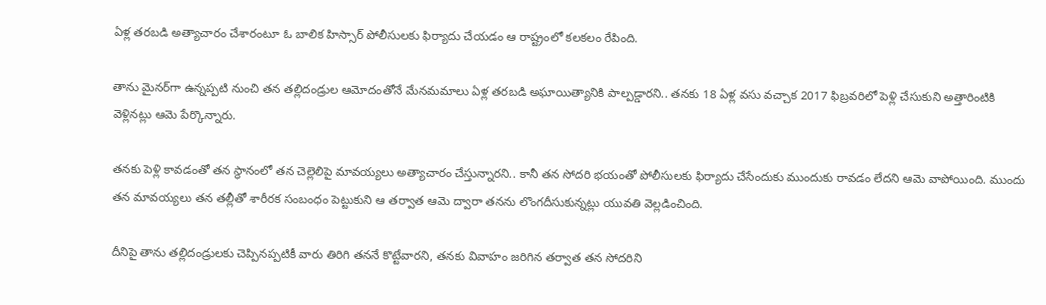ఏళ్ల తరబడి అత్యాచారం చేశారంటూ ఓ బాలిక హిస్సార్ పోలీసులకు ఫిర్యాదు చేయడం ఆ రాష్ట్రంలో కలకలం రేపింది.

తాను మైనర్‌గా ఉన్నప్పటి నుంచి తన తల్లిదండ్రుల ఆమోదంతోనే మేనమమాలు ఏళ్ల తరబడి అఘాయిత్యానికి పాల్పడ్డారని.. తనకు 18 ఏళ్ల వసు వచ్చాక 2017 ఫిబ్రవరిలో పెళ్లి చేసుకుని అత్తారింటికి వెళ్లినట్లు ఆమె పేర్కొన్నారు.

తనకు పెళ్లి కావడంతో తన స్థానంలో తన చెల్లెలిపై మావయ్యలు అత్యాచారం చేస్తున్నారని.. కానీ తన సోదరి భయంతో పోలీసులకు ఫిర్యాదు చేసేందుకు ముందుకు రావడం లేదని ఆమె వాపోయింది. ముందు తన మావయ్యలు తన తల్లీతో శారీరక సంబంధం పెట్టుకుని ఆ తర్వాత ఆమె ద్వారా తనను లొంగదీసుకున్నట్లు యువతి వెల్లడించింది.

దీనిపై తాను తల్లిదండ్రులకు చెప్పినప్పటికీ వారు తిరిగి తననే కొట్టేవారని, తనకు వివాహం జరిగిన తర్వాత తన సోదరిని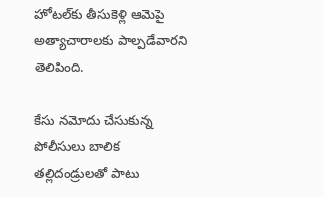హోటల్‌కు తీసుకెళ్లి ఆమెపై అత్యాచారాలకు పాల్పడేవారని తెలిపింది.

కేసు నమోదు చేసుకున్న పోలీసులు బాలిక తల్లిదండ్రులతో పాటు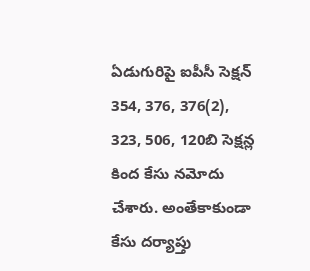ఏడుగురిపై ఐపీసీ సెక్షన్ 354, 376, 376(2), 323, 506, 120బి సెక్షన్ల కింద కేసు నమోదు చేశారు. అంతేకాకుండా కేసు దర్యాప్తు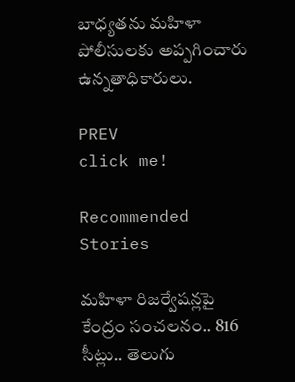బాధ్యతను మహిళా పోలీసులకు అప్పగించారు ఉన్నతాధికారులు.

PREV
click me!

Recommended Stories

మహిళా రిజర్వేషన్లపై కేంద్రం సంచలనం.. 816 సీట్లు.. తెలుగు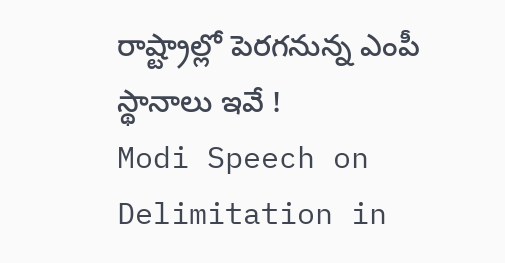రాష్ట్రాల్లో పెరగనున్న ఎంపీ స్థానాలు ఇవే !
Modi Speech on Delimitation in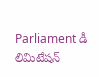Parliament డీ లిమిటేషన్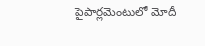పైపార్లమెంటులో మోదీ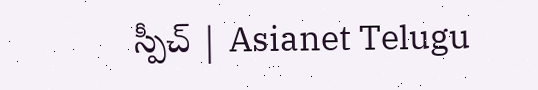స్పీచ్ | Asianet Telugu